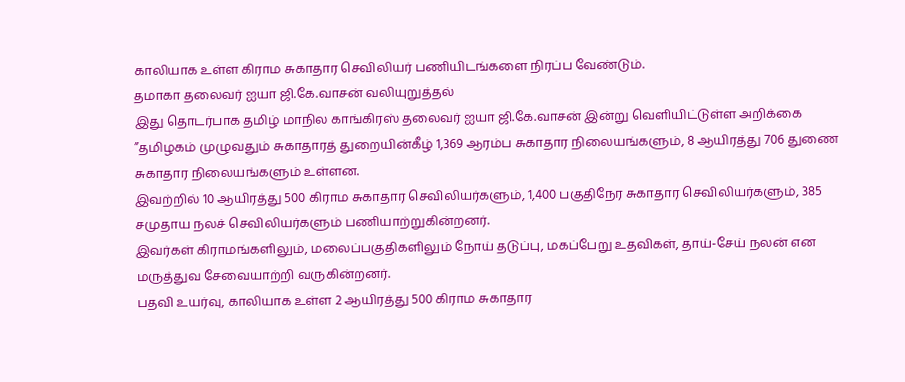காலியாக உள்ள கிராம சுகாதார செவிலியர் பணியிடங்களை நிரப்ப வேண்டும்.
தமாகா தலைவர் ஐயா ஜி.கே.வாசன் வலியுறுத்தல்
இது தொடர்பாக தமிழ் மாநில காங்கிரஸ் தலைவர் ஐயா ஜி.கே.வாசன் இன்று வெளியிட்டுள்ள அறிக்கை
”தமிழகம் முழுவதும் சுகாதாரத் துறையின்கீழ் 1,369 ஆரம்ப சுகாதார நிலையங்களும், 8 ஆயிரத்து 706 துணை சுகாதார நிலையங்களும் உள்ளன.
இவற்றில் 10 ஆயிரத்து 500 கிராம சுகாதார செவிலியர்களும், 1,400 பகுதிநேர சுகாதார செவிலியர்களும், 385 சமுதாய நலச் செவிலியர்களும் பணியாற்றுகின்றனர்.
இவர்கள் கிராமங்களிலும், மலைப்பகுதிகளிலும் நோய் தடுப்பு, மகப்பேறு உதவிகள், தாய்-சேய் நலன் என மருத்துவ சேவையாற்றி வருகின்றனர்.
பதவி உயர்வு, காலியாக உள்ள 2 ஆயிரத்து 500 கிராம சுகாதார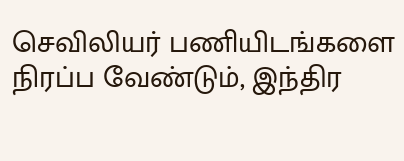செவிலியர் பணியிடங்களை நிரப்ப வேண்டும், இந்திர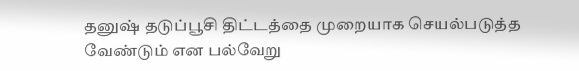தனுஷ் தடுப்பூசி திட்டத்தை முறையாக செயல்படுத்த வேண்டும் என பல்வேறு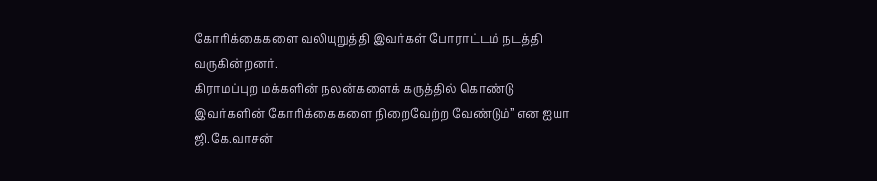கோரிக்கைகளை வலியுறுத்தி இவர்கள் போராட்டம் நடத்தி வருகின்றனர்.
கிராமப்புற மக்களின் நலன்களைக் கருத்தில் கொண்டு இவர்களின் கோரிக்கைகளை நிறைவேற்ற வேண்டும்” என ஐயா ஜி.கே.வாசன்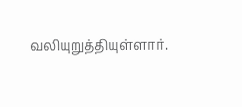வலியுறுத்தியுள்ளார்.